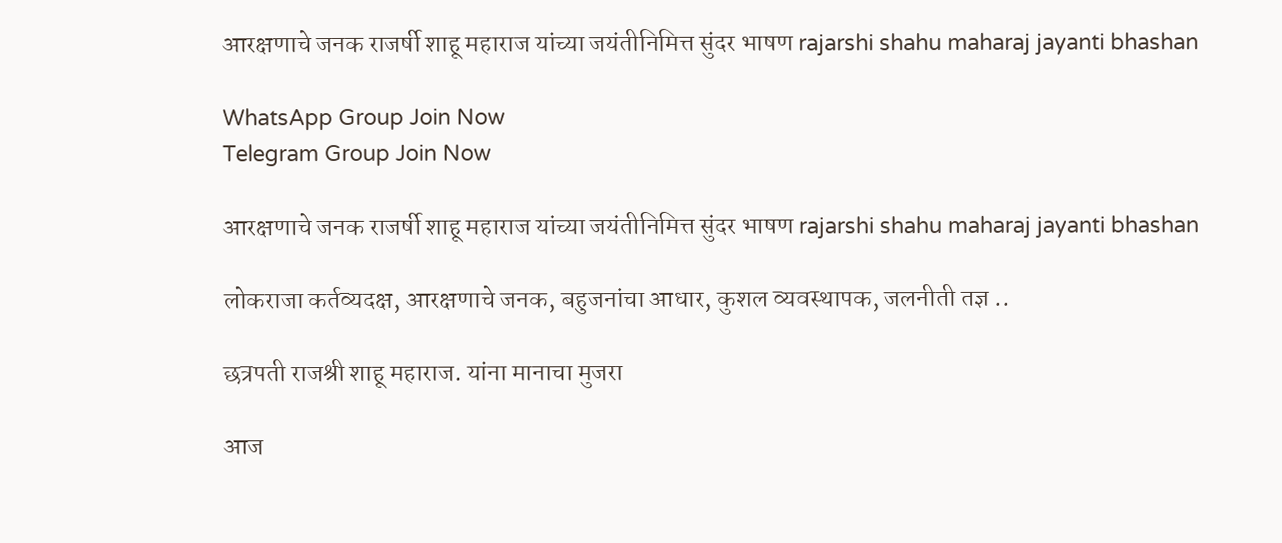आरक्षणाचे जनक राजर्षी शाहू महाराज यांच्या जयंतीनिमित्त सुंदर भाषण rajarshi shahu maharaj jayanti bhashan

WhatsApp Group Join Now
Telegram Group Join Now

आरक्षणाचे जनक राजर्षी शाहू महाराज यांच्या जयंतीनिमित्त सुंदर भाषण rajarshi shahu maharaj jayanti bhashan

लोकराजा कर्तव्यदक्ष, आरक्षणाचे जनक, बहुजनांचा आधार, कुशल व्यवस्थापक, जलनीती तज्ञ ..

छत्रपती राजश्री शाहू महाराज. यांना मानाचा मुजरा

आज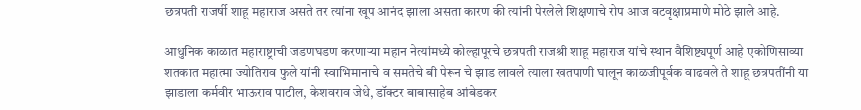छत्रपती राजर्षी शाहू महाराज असते तर त्यांना खूप आनंद झाला असता कारण की त्यांनी पेरलेले शिक्षणाचे रोप आज वटवृक्षाप्रमाणे मोठे झाले आहे.

आधुनिक काळात महाराष्ट्राची जडणघडण करणाऱ्या महान नेत्यांमध्ये कोल्हापूरचे छत्रपती राजश्री शाहू महाराज यांचे स्थान वैशिष्ट्यपूर्ण आहे एकोणिसाव्या शतकात महात्मा ज्योतिराव फुले यांनी स्वाभिमानाचे व समतेचे बी पेरून चे झाड लावले त्याला खतपाणी घालून काळजीपूर्वक वाढवले ते शाहू छत्रपतींनी या झाडाला कर्मवीर भाऊराव पाटील, केशवराव जेधे, डॉक्टर बाबासाहेब आंबेडकर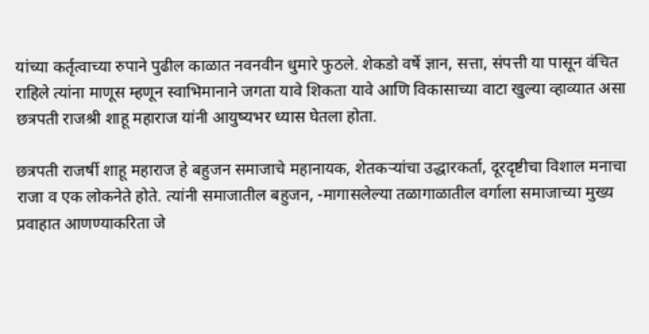यांच्या कर्तृत्वाच्या रुपाने पुढील काळात नवनवीन धुमारे फुठले. शेकडो वर्षे ज्ञान, सत्ता, संपत्ती या पासून वंचित राहिले त्यांना माणूस म्हणून स्वाभिमानाने जगता यावे शिकता यावे आणि विकासाच्या वाटा खुल्या व्हाव्यात असा छत्रपती राजश्री शाहू महाराज यांनी आयुष्यभर ध्यास घेतला होता.

छत्रपती राजर्षी शाहू महाराज हे बहुजन समाजाचे महानायक, शेतकऱ्यांचा उद्धारकर्ता, दूरदृष्टीचा विशाल मनाचा राजा व एक लोकनेते होते. त्यांनी समाजातील बहुजन, -मागासलेल्या तळागाळातील वर्गाला समाजाच्या मुख्य प्रवाहात आणण्याकरिता जे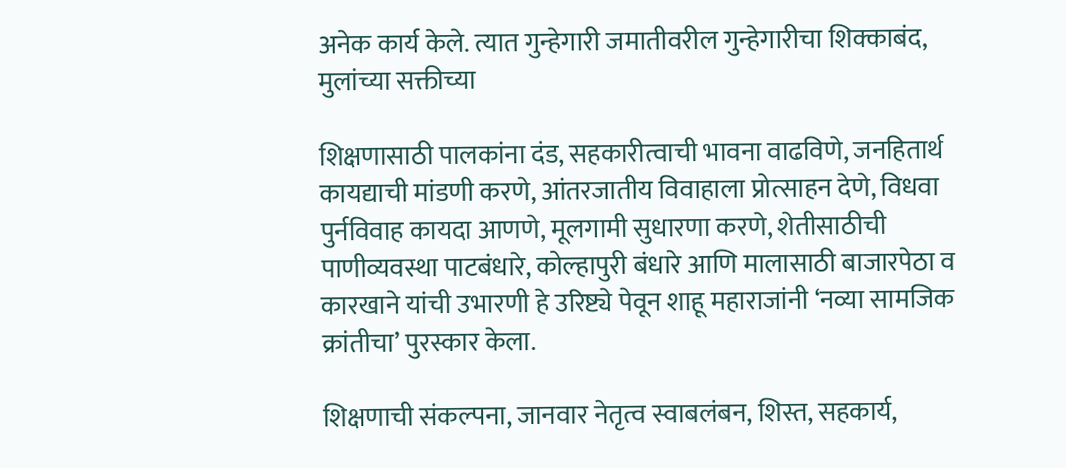अनेक कार्य केले. त्यात गुन्हेगारी जमातीवरील गुन्हेगारीचा शिक्काबंद, मुलांच्या सक्तीच्या

शिक्षणासाठी पालकांना दंड, सहकारीत्वाची भावना वाढविणे, जनहितार्थ कायद्याची मांडणी करणे, आंतरजातीय विवाहाला प्रोत्साहन देणे, विधवा पुर्नविवाह कायदा आणणे, मूलगामी सुधारणा करणे, शेतीसाठीची पाणीव्यवस्था पाटबंधारे, कोल्हापुरी बंधारे आणि मालासाठी बाजारपेठा व कारखाने यांची उभारणी हे उरिष्ट्ये पेवून शाहू महाराजांनी ‘नव्या सामजिक क्रांतीचा’ पुरस्कार केला.

शिक्षणाची संकल्पना, जानवार नेतृत्व स्वाबलंबन, शिस्त, सहकार्य,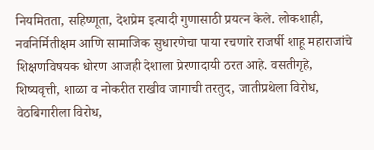नियमितता, सहिष्णूता, देशप्रेम इत्यादी गुणासाठी प्रयत्न केले. लोकशाही, नवनिर्मितीक्षम आणि सामाजिक सुधारणेचा पाया रचणारे राजर्षी शाहू महाराजांचे शिक्षणविषयक धोरण आजही देशाला प्रेरणादायी ठरत आहे. वसतीगृहे, शिष्यवृत्ती, शाळा व नोकरीत राखीव जागाची तरतुद, जातीप्रथेला विरोध, वेठबिगारीला विरोध,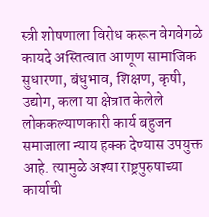स्त्री शोषणाला विरोध करून वेगवेगळे कायदे अस्तित्वात आणूण सामाजिक सुधारणा, बंधुभाव, शिक्षण, कृषी, उद्योग, कला या क्षेत्रात केलेले लोककल्याणकारी कार्य बहुजन समाजाला न्याय हक्क देण्यास उपयुक्त आहे. त्यामुळे अश्या राष्ट्रपुरुषाच्या कार्याची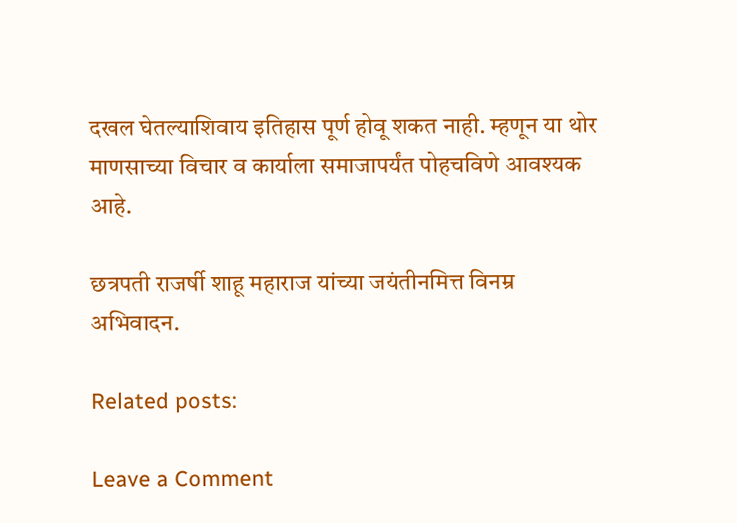दखल घेतल्याशिवाय इतिहास पूर्ण होवू शकत नाही. म्हणून या थोर माणसाच्या विचार व कार्याला समाजापर्यंत पोहचविणे आवश्यक आहे.

छत्रपती राजर्षी शाहू महाराज यांच्या जयंतीनमित्त विनम्र अभिवादन.

Related posts:

Leave a Comment